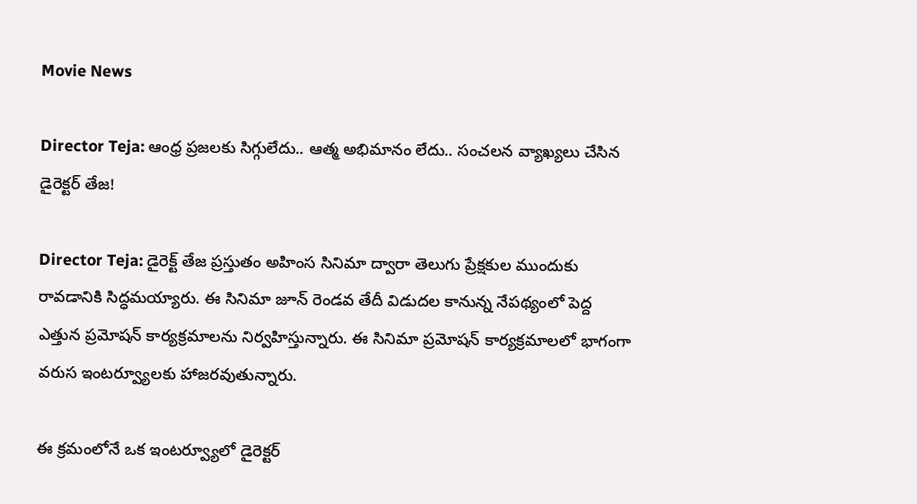Movie News

Director Teja: ఆంధ్ర ప్రజలకు సిగ్గులేదు.. ఆత్మ అభిమానం లేదు.. సంచలన వ్యాఖ్యలు చేసిన డైరెక్టర్ తేజ!

Director Teja: డైరెక్ట్ తేజ ప్రస్తుతం అహింస సినిమా ద్వారా తెలుగు ప్రేక్షకుల ముందుకు రావడానికి సిద్ధమయ్యారు. ఈ సినిమా జూన్ రెండవ తేదీ విడుదల కానున్న నేపథ్యంలో పెద్ద ఎత్తున ప్రమోషన్ కార్యక్రమాలను నిర్వహిస్తున్నారు. ఈ సినిమా ప్రమోషన్ కార్యక్రమాలలో భాగంగా వరుస ఇంటర్వ్యూలకు హాజరవుతున్నారు.

ఈ క్రమంలోనే ఒక ఇంటర్వ్యూలో డైరెక్టర్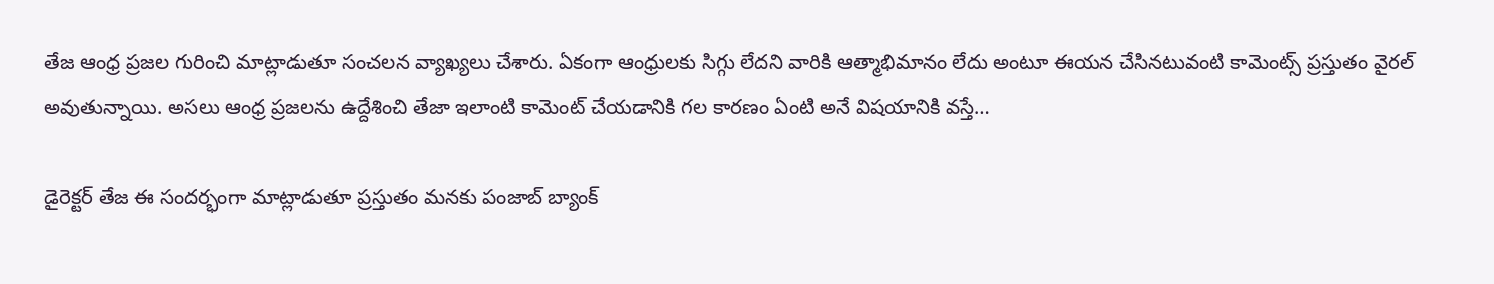తేజ ఆంధ్ర ప్రజల గురించి మాట్లాడుతూ సంచలన వ్యాఖ్యలు చేశారు. ఏకంగా ఆంధ్రులకు సిగ్గు లేదని వారికి ఆత్మాభిమానం లేదు అంటూ ఈయన చేసినటువంటి కామెంట్స్ ప్రస్తుతం వైరల్ అవుతున్నాయి. అసలు ఆంధ్ర ప్రజలను ఉద్దేశించి తేజా ఇలాంటి కామెంట్ చేయడానికి గల కారణం ఏంటి అనే విషయానికి వస్తే…

డైరెక్టర్ తేజ ఈ సందర్భంగా మాట్లాడుతూ ప్రస్తుతం మనకు పంజాబ్ బ్యాంక్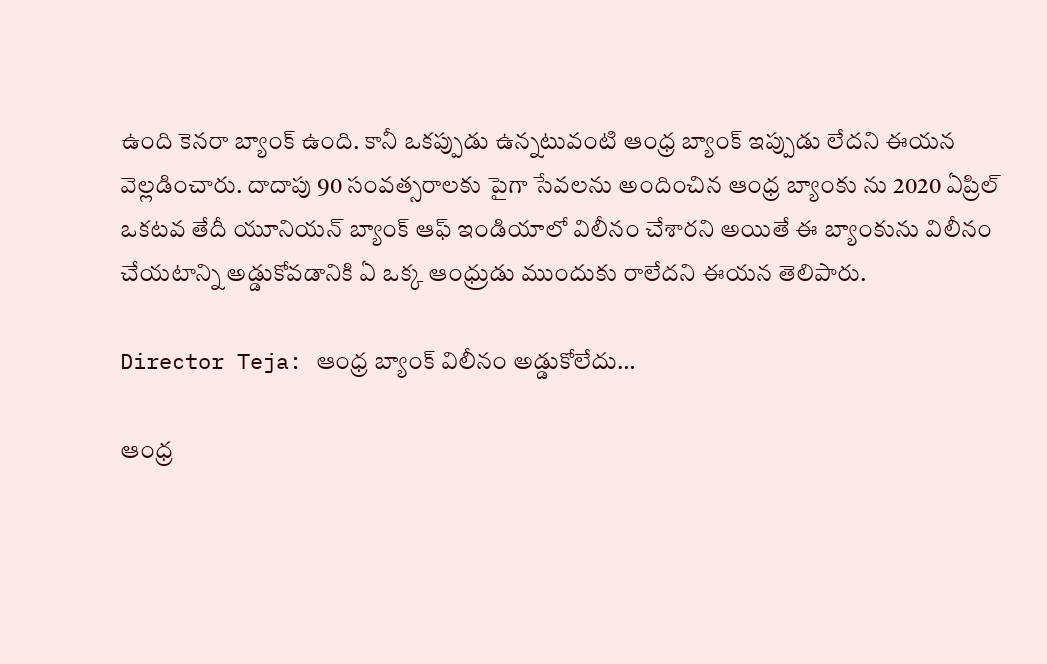ఉంది కెనరా బ్యాంక్ ఉంది. కానీ ఒకప్పుడు ఉన్నటువంటి ఆంధ్ర బ్యాంక్ ఇప్పుడు లేదని ఈయన వెల్లడించారు. దాదాపు 90 సంవత్సరాలకు పైగా సేవలను అందించిన ఆంధ్ర బ్యాంకు ను 2020 ఏప్రిల్ ఒకటవ తేదీ యూనియన్ బ్యాంక్ ఆఫ్ ఇండియాలో విలీనం చేశారని అయితే ఈ బ్యాంకును విలీనం చేయటాన్ని అడ్డుకోవడానికి ఏ ఒక్క ఆంధ్రుడు ముందుకు రాలేదని ఈయన తెలిపారు.

Director Teja: ఆంధ్ర బ్యాంక్ విలీనం అడ్డుకోలేదు…

ఆంధ్ర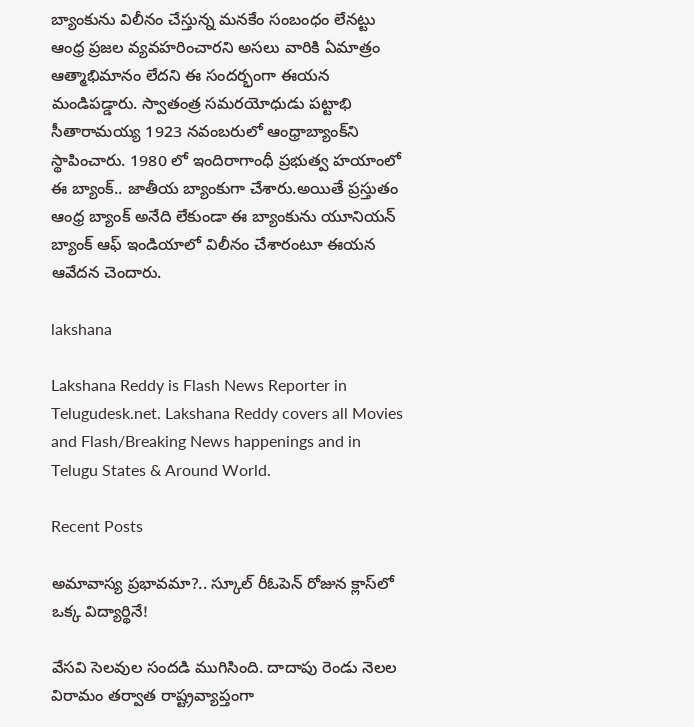బ్యాంకును విలీనం చేస్తున్న మనకేం సంబంధం లేనట్టు ఆంధ్ర ప్రజల వ్యవహరించారని అసలు వారికి ఏమాత్రం ఆత్మాభిమానం లేదని ఈ సందర్భంగా ఈయన మండిపడ్డారు. స్వాతంత్ర సమరయోధుడు పట్టాభి సీతారామయ్య 1923 నవంబరులో ఆంధ్రాబ్యాంక్‌ని స్థాపించారు. 1980 లో ఇందిరాగాంధీ ప్రభుత్వ హయాంలో ఈ బ్యాంక్.. జాతీయ బ్యాంకుగా చేశారు.అయితే ప్రస్తుతం ఆంధ్ర బ్యాంక్ అనేది లేకుండా ఈ బ్యాంకును యూనియన్ బ్యాంక్ ఆఫ్ ఇండియాలో విలీనం చేశారంటూ ఈయన ఆవేదన చెందారు.

lakshana

Lakshana Reddy is Flash News Reporter in Telugudesk.net. Lakshana Reddy covers all Movies and Flash/Breaking News happenings and in Telugu States & Around World.

Recent Posts

అమావాస్య ప్రభావమా?.. స్కూల్ రీఓపెన్ రోజున క్లాస్‌లో ఒక్క విద్యార్థినే!

వేసవి సెలవుల సందడి ముగిసింది. దాదాపు రెండు నెలల విరామం తర్వాత రాష్ట్రవ్యాప్తంగా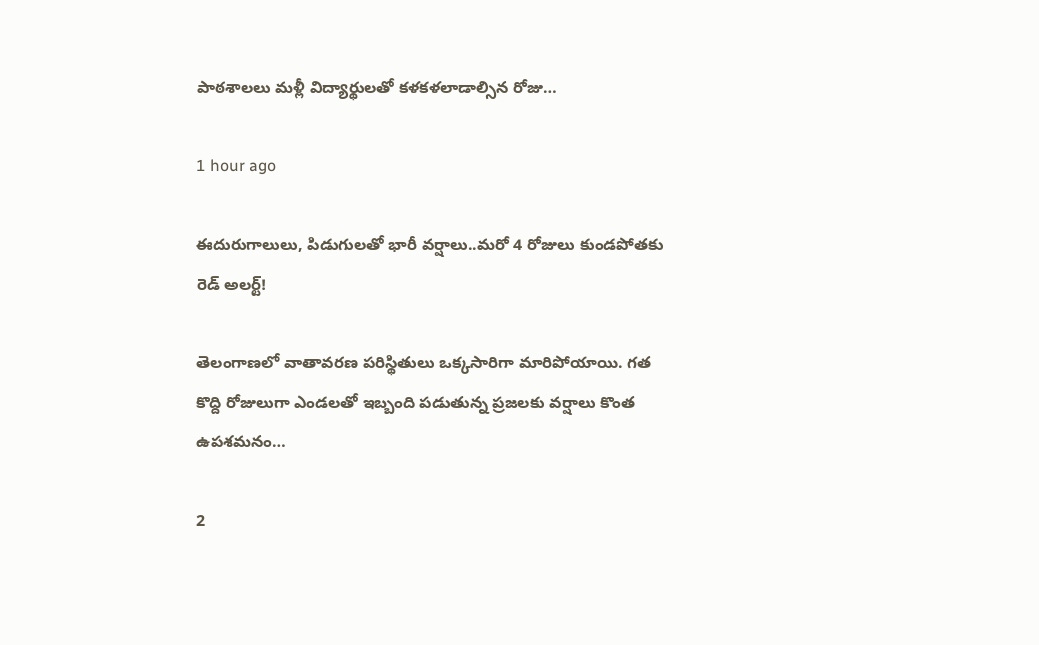పాఠశాలలు మళ్లీ విద్యార్థులతో కళకళలాడాల్సిన రోజు…

1 hour ago

ఈదురుగాలులు, పిడుగులతో భారీ వర్షాలు..మరో 4 రోజులు కుండపోతకు రెడ్ అలర్ట్!

తెలంగాణలో వాతావరణ పరిస్థితులు ఒక్కసారిగా మారిపోయాయి. గత కొద్ది రోజులుగా ఎండలతో ఇబ్బంది పడుతున్న ప్రజలకు వర్షాలు కొంత ఉపశమనం…

2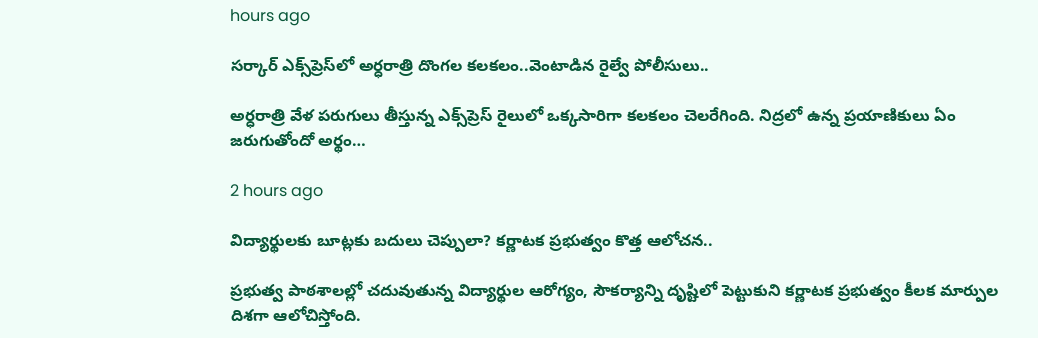hours ago

సర్కార్ ఎక్స్‌ప్రెస్‌లో అర్ధరాత్రి దొంగల కలకలం..వెంటాడిన రైల్వే పోలీసులు..

అర్ధరాత్రి వేళ పరుగులు తీస్తున్న ఎక్స్‌ప్రెస్ రైలులో ఒక్కసారిగా కలకలం చెలరేగింది. నిద్రలో ఉన్న ప్రయాణికులు ఏం జరుగుతోందో అర్థం…

2 hours ago

విద్యార్థులకు బూట్లకు బదులు చెప్పులా? కర్ణాటక ప్రభుత్వం కొత్త ఆలోచన..

ప్రభుత్వ పాఠశాలల్లో చదువుతున్న విద్యార్థుల ఆరోగ్యం, సౌకర్యాన్ని దృష్టిలో పెట్టుకుని కర్ణాటక ప్రభుత్వం కీలక మార్పుల దిశగా ఆలోచిస్తోంది.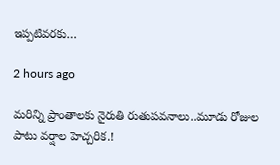ఇప్పటివరకు…

2 hours ago

మరిన్ని ప్రాంతాలకు నైరుతి రుతుపవనాలు..మూడు రోజుల పాటు వర్షాల హెచ్చరిక.!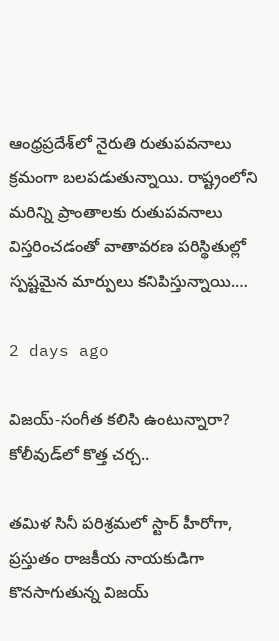ఆంధ్రప్రదేశ్‌లో నైరుతి రుతుపవనాలు క్రమంగా బలపడుతున్నాయి. రాష్ట్రంలోని మరిన్ని ప్రాంతాలకు రుతుపవనాలు విస్తరించడంతో వాతావరణ పరిస్థితుల్లో స్పష్టమైన మార్పులు కనిపిస్తున్నాయి.…

2 days ago

విజయ్-సంగీత కలిసి ఉంటున్నారా? కోలీవుడ్‌లో కొత్త చర్చ..

తమిళ సినీ పరిశ్రమలో స్టార్ హీరోగా, ప్రస్తుతం రాజకీయ నాయకుడిగా కొనసాగుతున్న విజయ్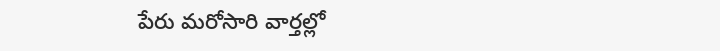పేరు మరోసారి వార్తల్లో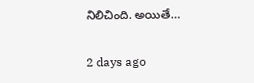నిలిచింది. అయితే…

2 days ago